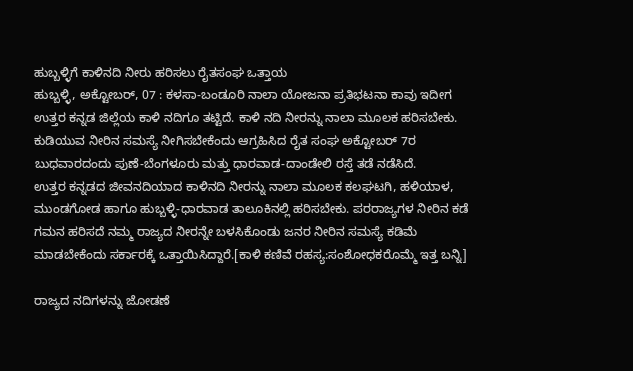ಹುಬ್ಬಳ್ಳಿಗೆ ಕಾಳಿನದಿ ನೀರು ಹರಿಸಲು ರೈತಸಂಘ ಒತ್ತಾಯ
ಹುಬ್ಬಳ್ಳಿ, ಅಕ್ಟೋಬರ್, 07 : ಕಳಸಾ-ಬಂಡೂರಿ ನಾಲಾ ಯೋಜನಾ ಪ್ರತಿಭಟನಾ ಕಾವು ಇದೀಗ ಉತ್ತರ ಕನ್ನಡ ಜಿಲ್ಲೆಯ ಕಾಳಿ ನದಿಗೂ ತಟ್ಟಿದೆ. ಕಾಳಿ ನದಿ ನೀರನ್ನು ನಾಲಾ ಮೂಲಕ ಹರಿಸಬೇಕು. ಕುಡಿಯುವ ನೀರಿನ ಸಮಸ್ಯೆ ನೀಗಿಸಬೇಕೆಂದು ಆಗ್ರಹಿಸಿದ ರೈತ ಸಂಘ ಅಕ್ಟೋಬರ್ 7ರ ಬುಧವಾರದಂದು ಪುಣೆ-ಬೆಂಗಳೂರು ಮತ್ತು ಧಾರವಾಡ-ದಾಂಡೇಲಿ ರಸ್ತೆ ತಡೆ ನಡೆಸಿದೆ.
ಉತ್ತರ ಕನ್ನಡದ ಜೀವನದಿಯಾದ ಕಾಳಿನದಿ ನೀರನ್ನು ನಾಲಾ ಮೂಲಕ ಕಲಘಟಗಿ, ಹಳಿಯಾಳ, ಮುಂಡಗೋಡ ಹಾಗೂ ಹುಬ್ಬಳ್ಳಿ-ಧಾರವಾಡ ತಾಲೂಕಿನಲ್ಲಿ ಹರಿಸಬೇಕು. ಪರರಾಜ್ಯಗಳ ನೀರಿನ ಕಡೆ ಗಮನ ಹರಿಸದೆ ನಮ್ಮ ರಾಜ್ಯದ ನೀರನ್ನೇ ಬಳಸಿಕೊಂಡು ಜನರ ನೀರಿನ ಸಮಸ್ಯೆ ಕಡಿಮೆ ಮಾಡಬೇಕೆಂದು ಸರ್ಕಾರಕ್ಕೆ ಒತ್ತಾಯಿಸಿದ್ದಾರೆ.[ಕಾಳಿ ಕಣಿವೆ ರಹಸ್ಯ:ಸಂಶೋಧಕರೊಮ್ಮೆ ಇತ್ತ ಬನ್ನಿ]

ರಾಜ್ಯದ ನದಿಗಳನ್ನು ಜೋಡಣೆ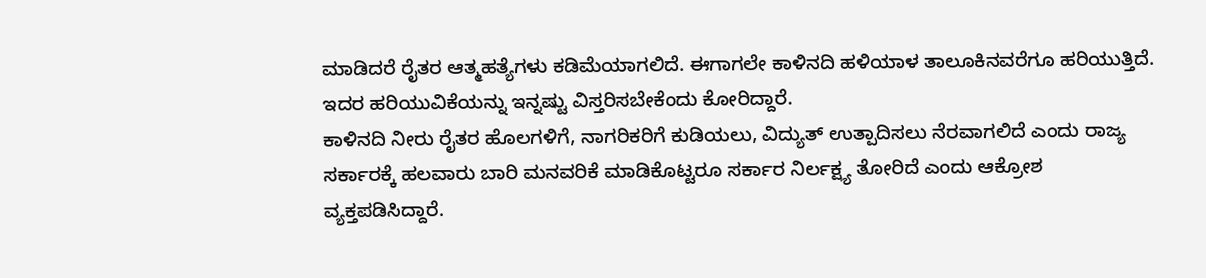ಮಾಡಿದರೆ ರೈತರ ಆತ್ಮಹತ್ಯೆಗಳು ಕಡಿಮೆಯಾಗಲಿದೆ. ಈಗಾಗಲೇ ಕಾಳಿನದಿ ಹಳಿಯಾಳ ತಾಲೂಕಿನವರೆಗೂ ಹರಿಯುತ್ತಿದೆ. ಇದರ ಹರಿಯುವಿಕೆಯನ್ನು ಇನ್ನಷ್ಟು ವಿಸ್ತರಿಸಬೇಕೆಂದು ಕೋರಿದ್ದಾರೆ.
ಕಾಳಿನದಿ ನೀರು ರೈತರ ಹೊಲಗಳಿಗೆ, ನಾಗರಿಕರಿಗೆ ಕುಡಿಯಲು, ವಿದ್ಯುತ್ ಉತ್ಪಾದಿಸಲು ನೆರವಾಗಲಿದೆ ಎಂದು ರಾಜ್ಯ ಸರ್ಕಾರಕ್ಕೆ ಹಲವಾರು ಬಾರಿ ಮನವರಿಕೆ ಮಾಡಿಕೊಟ್ಟರೂ ಸರ್ಕಾರ ನಿರ್ಲಕ್ಷ್ಯ ತೋರಿದೆ ಎಂದು ಆಕ್ರೋಶ ವ್ಯಕ್ತಪಡಿಸಿದ್ದಾರೆ.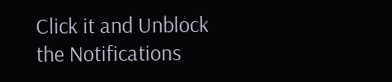Click it and Unblock the Notifications